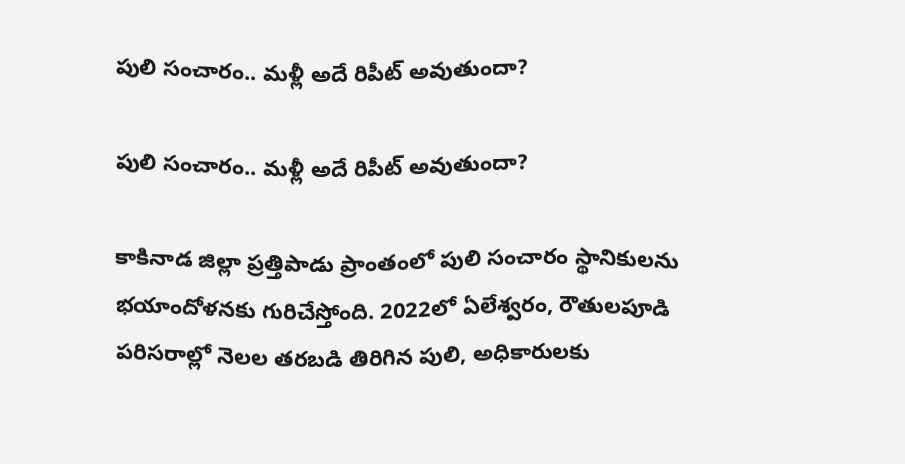పులి సంచారం.. మళ్లీ అదే రిపీట్ అవుతుందా?

పులి సంచారం.. మళ్లీ అదే రిపీట్ అవుతుందా?

కాకినాడ జిల్లా ప్రత్తిపాడు ప్రాంతంలో పులి సంచారం స్థానికులను భయాందోళనకు గురిచేస్తోంది. 2022లో ఏలేశ్వరం, రౌతులపూడి పరిసరాల్లో నెలల తరబడి తిరిగిన పులి, అధికారులకు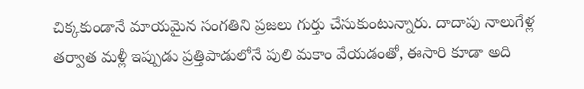చిక్కకుండానే మాయమైన సంగతిని ప్రజలు గుర్తు చేసుకుంటున్నారు. దాదాపు నాలుగేళ్ల తర్వాత మళ్లీ ఇప్పుడు ప్రత్తిపాడులోనే పులి మకాం వేయడంతో, ఈసారి కూడా అది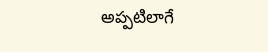అప్పటిలాగే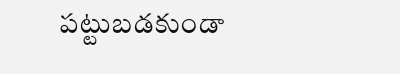పట్టుబడకుండా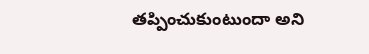తప్పించుకుంటుందా అని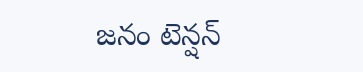జనం టెన్షన్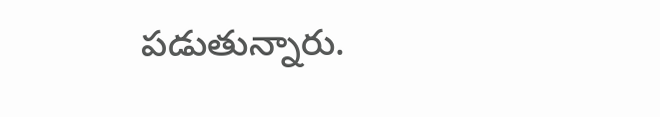పడుతున్నారు.